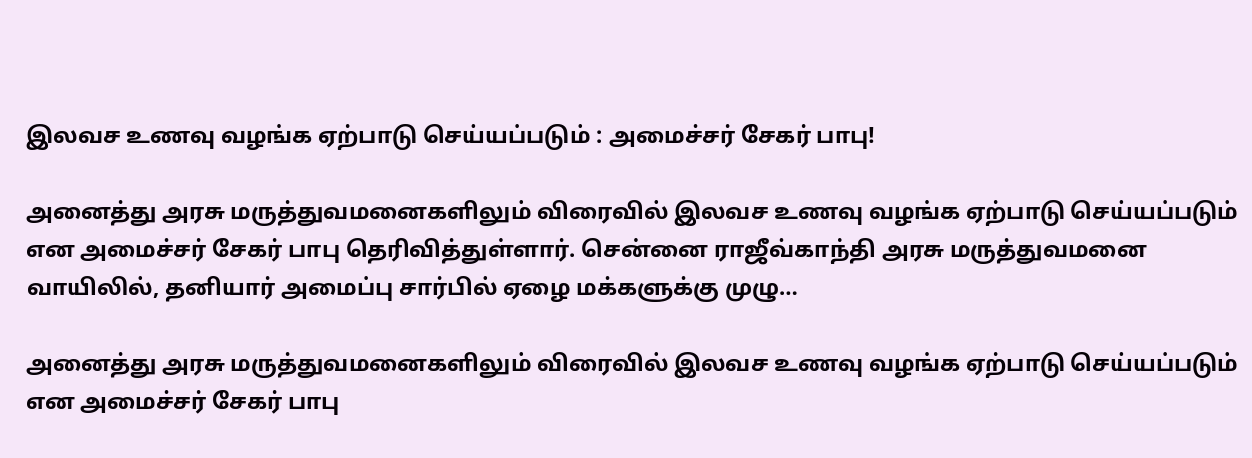இலவச உணவு வழங்க ஏற்பாடு செய்யப்படும் : அமைச்சர் சேகர் பாபு!

அனைத்து அரசு மருத்துவமனைகளிலும் விரைவில் இலவச உணவு வழங்க ஏற்பாடு செய்யப்படும் என அமைச்சர் சேகர் பாபு தெரிவித்துள்ளார். சென்னை ராஜீவ்காந்தி அரசு மருத்துவமனை வாயிலில், தனியார் அமைப்பு சார்பில் ஏழை மக்களுக்கு முழு…

அனைத்து அரசு மருத்துவமனைகளிலும் விரைவில் இலவச உணவு வழங்க ஏற்பாடு செய்யப்படும் என அமைச்சர் சேகர் பாபு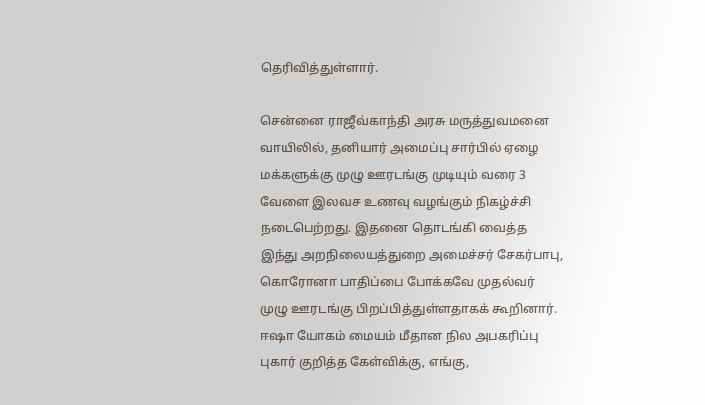தெரிவித்துள்ளார்.

சென்னை ராஜீவ்காந்தி அரசு மருத்துவமனை வாயிலில், தனியார் அமைப்பு சார்பில் ஏழை மக்களுக்கு முழு ஊரடங்கு முடியும் வரை 3 வேளை இலவச உணவு வழங்கும் நிகழ்ச்சி நடைபெற்றது. இதனை தொடங்கி வைத்த இந்து அறநிலையத்துறை அமைச்சர் சேகர்பாபு, கொரோனா பாதிப்பை போக்கவே முதல்வர் முழு ஊரடங்கு பிறப்பித்துள்ளதாகக் கூறினார். ஈஷா யோகம் மையம் மீதான நில அபகரிப்பு புகார் குறித்த கேள்விக்கு, எங்கு,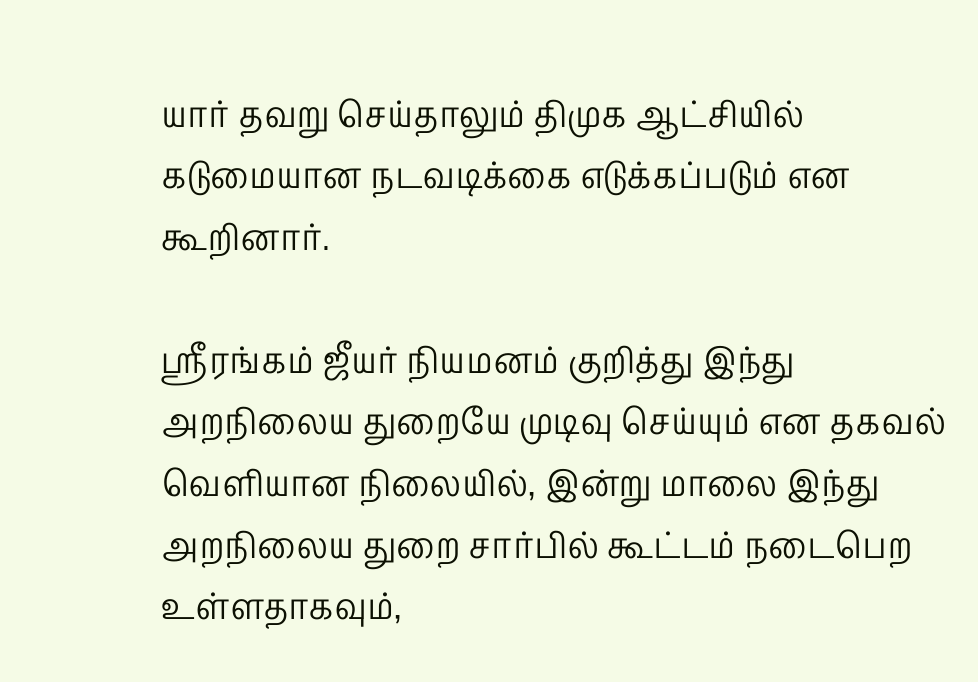யார் தவறு செய்தாலும் திமுக ஆட்சியில் கடுமையான நடவடிக்கை எடுக்கப்படும் என கூறினார்.

ஸ்ரீரங்கம் ஜீயர் நியமனம் குறித்து இந்து அறநிலைய துறையே முடிவு செய்யும் என தகவல் வெளியான நிலையில், இன்று மாலை இந்து அறநிலைய துறை சார்பில் கூட்டம் நடைபெற உள்ளதாகவும்,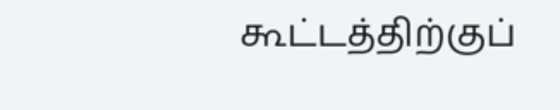கூட்டத்திற்குப்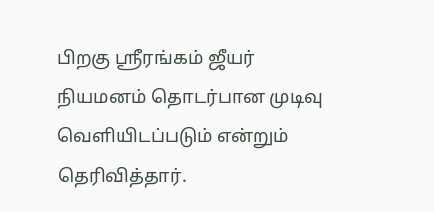பிறகு ஸ்ரீரங்கம் ஜீயர் நியமனம் தொடர்பான முடிவு வெளியிடப்படும் என்றும் தெரிவித்தார்.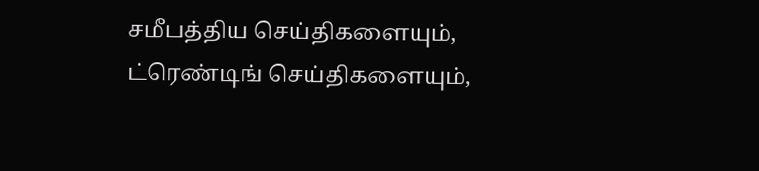சமீபத்திய செய்திகளையும், ட்ரெண்டிங் செய்திகளையும்,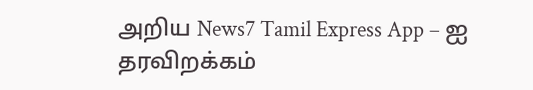அறிய News7 Tamil Express App – ஐ தரவிறக்கம்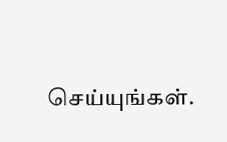செய்யுங்கள்.